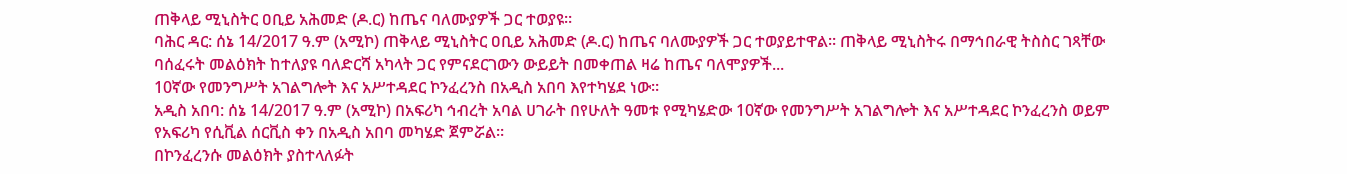ጠቅላይ ሚኒስትር ዐቢይ አሕመድ (ዶ.ር) ከጤና ባለሙያዎች ጋር ተወያዩ።
ባሕር ዳር: ሰኔ 14/2017 ዓ.ም (አሚኮ) ጠቅላይ ሚኒስትር ዐቢይ አሕመድ (ዶ.ር) ከጤና ባለሙያዎች ጋር ተወያይተዋል። ጠቅላይ ሚኒስትሩ በማኅበራዊ ትስስር ገጻቸው ባሰፈሩት መልዕክት ከተለያዩ ባለድርሻ አካላት ጋር የምናደርገውን ውይይት በመቀጠል ዛሬ ከጤና ባለሞያዎች...
10ኛው የመንግሥት አገልግሎት እና አሥተዳደር ኮንፈረንስ በአዲስ አበባ እየተካሄደ ነው።
አዲስ አበባ: ሰኔ 14/2017 ዓ.ም (አሚኮ) በአፍሪካ ኅብረት አባል ሀገራት በየሁለት ዓመቱ የሚካሄድው 10ኛው የመንግሥት አገልግሎት እና አሥተዳደር ኮንፈረንስ ወይም የአፍሪካ የሲቪል ሰርቪስ ቀን በአዲስ አበባ መካሄድ ጀምሯል።
በኮንፈረንሱ መልዕክት ያስተላለፉት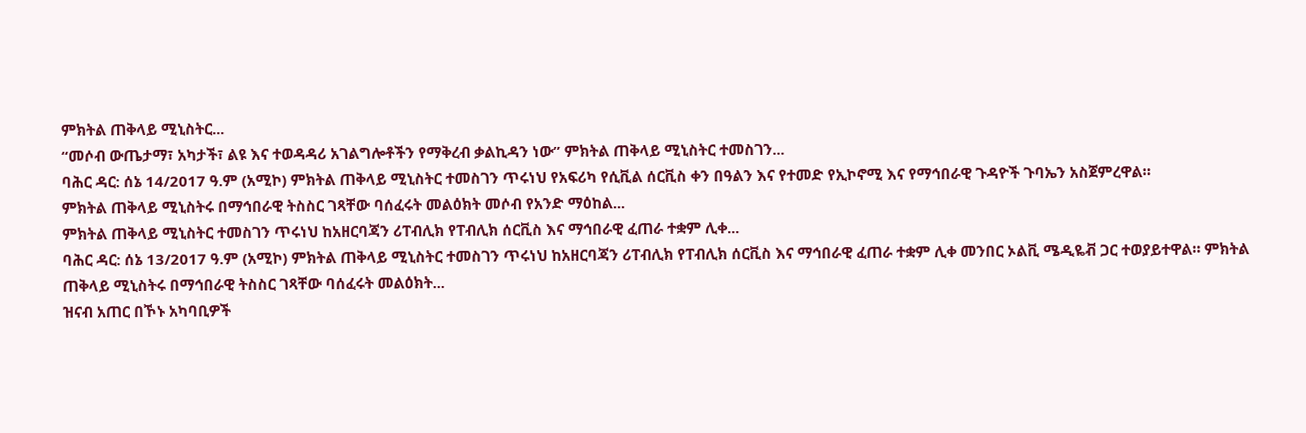ምክትል ጠቅላይ ሚኒስትር...
“መሶብ ውጤታማ፣ አካታች፣ ልዩ እና ተወዳዳሪ አገልግሎቶችን የማቅረብ ቃልኪዳን ነው” ምክትል ጠቅላይ ሚኒስትር ተመስገን...
ባሕር ዳር: ሰኔ 14/2017 ዓ.ም (አሚኮ) ምክትል ጠቅላይ ሚኒስትር ተመስገን ጥሩነህ የአፍሪካ የሲቪል ሰርቪስ ቀን በዓልን እና የተመድ የኢኮኖሚ እና የማኅበራዊ ጉዳዮች ጉባኤን አስጀምረዋል።
ምክትል ጠቅላይ ሚኒስትሩ በማኅበራዊ ትስስር ገጻቸው ባሰፈሩት መልዕክት መሶብ የአንድ ማዕከል...
ምክትል ጠቅላይ ሚኒስትር ተመስገን ጥሩነህ ከአዘርባጃን ሪፐብሊክ የፐብሊክ ሰርቪስ እና ማኅበራዊ ፈጠራ ተቋም ሊቀ...
ባሕር ዳር: ሰኔ 13/2017 ዓ.ም (አሚኮ) ምክትል ጠቅላይ ሚኒስትር ተመስገን ጥሩነህ ከአዘርባጃን ሪፐብሊክ የፐብሊክ ሰርቪስ እና ማኅበራዊ ፈጠራ ተቋም ሊቀ መንበር ኦልቪ ሜዲዬቭ ጋር ተወያይተዋል። ምክትል ጠቅላይ ሚኒስትሩ በማኅበራዊ ትስስር ገጻቸው ባሰፈሩት መልዕክት...
ዝናብ አጠር በኾኑ አካባቢዎች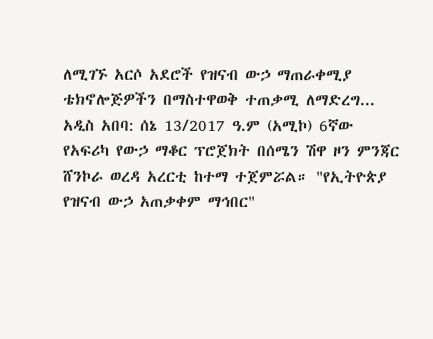ለሚገኙ አርሶ አደሮች የዝናብ ውኃ ማጠራቀሚያ ቴክኖሎጅዎችን በማስተዋወቅ ተጠቃሚ ለማድረግ...
አዲስ አበባ: ሰኔ 13/2017 ዓ.ም (አሚኮ) 6ኛው የአፍሪካ የውኃ ማቆር ፕሮጀክት በሰሜን ሽዋ ዞን ምንጃር ሸንኮራ ወረዳ አረርቲ ከተማ ተጀምሯል። "የኢትዮጵያ የዝናብ ውኃ አጠቃቀም ማኅበር"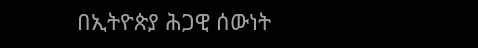በኢትዮጵያ ሕጋዊ ሰውነት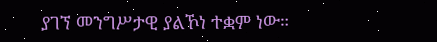ያገኘ መንግሥታዊ ያልኾነ ተቋም ነው።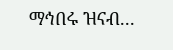ማኅበሩ ዝናብ...